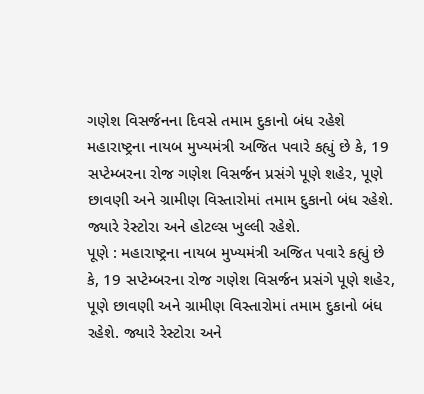ગણેશ વિસર્જનના દિવસે તમામ દુકાનો બંધ રહેશે
મહારાષ્ટ્રના નાયબ મુખ્યમંત્રી અજિત પવારે કહ્યું છે કે, 19 સપ્ટેમ્બરના રોજ ગણેશ વિસર્જન પ્રસંગે પૂણે શહેર, પૂણે છાવણી અને ગ્રામીણ વિસ્તારોમાં તમામ દુકાનો બંધ રહેશે. જ્યારે રેસ્ટોરા અને હોટલ્સ ખુલ્લી રહેશે.
પૂણે : મહારાષ્ટ્રના નાયબ મુખ્યમંત્રી અજિત પવારે કહ્યું છે કે, 19 સપ્ટેમ્બરના રોજ ગણેશ વિસર્જન પ્રસંગે પૂણે શહેર, પૂણે છાવણી અને ગ્રામીણ વિસ્તારોમાં તમામ દુકાનો બંધ રહેશે. જ્યારે રેસ્ટોરા અને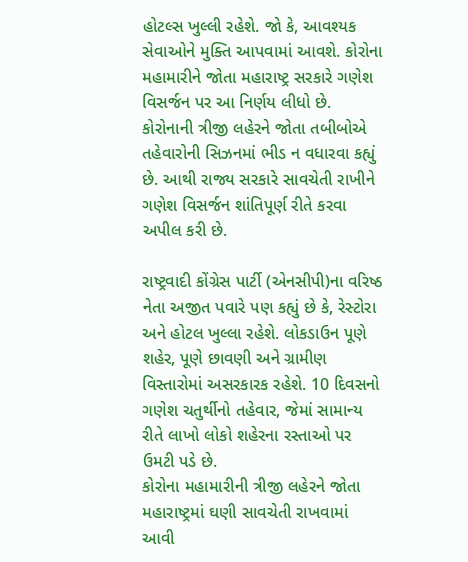હોટલ્સ ખુલ્લી રહેશે. જો કે, આવશ્યક સેવાઓને મુક્તિ આપવામાં આવશે. કોરોના મહામારીને જોતા મહારાષ્ટ્ર સરકારે ગણેશ વિસર્જન પર આ નિર્ણય લીધો છે. કોરોનાની ત્રીજી લહેરને જોતા તબીબોએ તહેવારોની સિઝનમાં ભીડ ન વધારવા કહ્યું છે. આથી રાજ્ય સરકારે સાવચેતી રાખીને ગણેશ વિસર્જન શાંતિપૂર્ણ રીતે કરવા અપીલ કરી છે.

રાષ્ટ્રવાદી કોંગ્રેસ પાર્ટી (એનસીપી)ના વરિષ્ઠ નેતા અજીત પવારે પણ કહ્યું છે કે, રેસ્ટોરા અને હોટલ ખુલ્લા રહેશે. લોકડાઉન પૂણે શહેર, પૂણે છાવણી અને ગ્રામીણ વિસ્તારોમાં અસરકારક રહેશે. 10 દિવસનો ગણેશ ચતુર્થીનો તહેવાર, જેમાં સામાન્ય રીતે લાખો લોકો શહેરના રસ્તાઓ પર ઉમટી પડે છે.
કોરોના મહામારીની ત્રીજી લહેરને જોતા મહારાષ્ટ્રમાં ઘણી સાવચેતી રાખવામાં આવી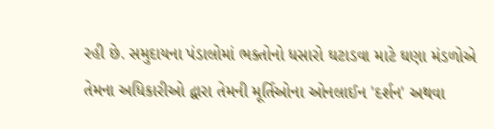રહી છે. સમુદાયના પંડાલોમાં ભક્તોનો ધસારો ઘટાડવા માટે ઘણા મંડળોએ તેમના અધિકારીઓ દ્વારા તેમની મૂર્તિઓના ઓનલાઈન 'દર્શન' અથવા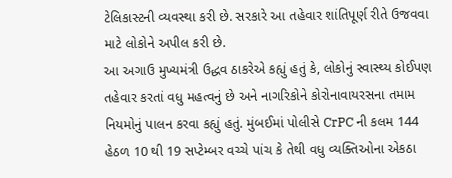ટેલિકાસ્ટની વ્યવસ્થા કરી છે. સરકારે આ તહેવાર શાંતિપૂર્ણ રીતે ઉજવવા માટે લોકોને અપીલ કરી છે.
આ અગાઉ મુખ્યમંત્રી ઉદ્ધવ ઠાકરેએ કહ્યું હતું કે, લોકોનું સ્વાસ્થ્ય કોઈપણ તહેવાર કરતાં વધુ મહત્વનું છે અને નાગરિકોને કોરોનાવાયરસના તમામ નિયમોનું પાલન કરવા કહ્યું હતું. મુંબઈમાં પોલીસે CrPC ની કલમ 144 હેઠળ 10 થી 19 સપ્ટેમ્બર વચ્ચે પાંચ કે તેથી વધુ વ્યક્તિઓના એકઠા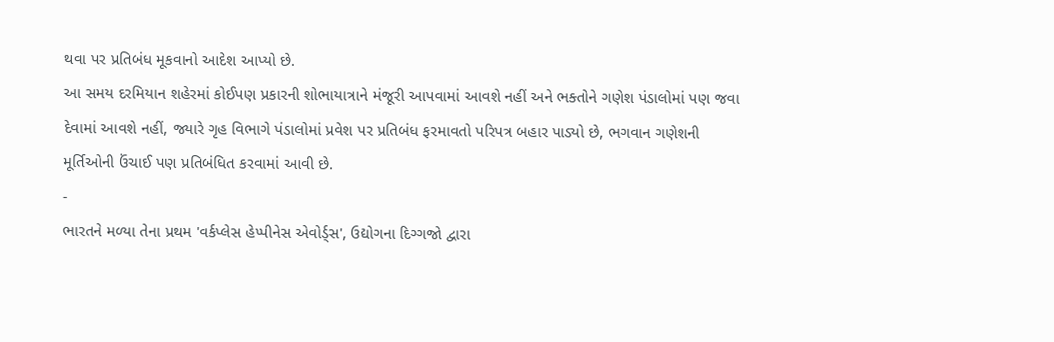થવા પર પ્રતિબંધ મૂકવાનો આદેશ આપ્યો છે.
આ સમય દરમિયાન શહેરમાં કોઈપણ પ્રકારની શોભાયાત્રાને મંજૂરી આપવામાં આવશે નહીં અને ભક્તોને ગણેશ પંડાલોમાં પણ જવા દેવામાં આવશે નહીં, જ્યારે ગૃહ વિભાગે પંડાલોમાં પ્રવેશ પર પ્રતિબંધ ફરમાવતો પરિપત્ર બહાર પાડ્યો છે, ભગવાન ગણેશની મૂર્તિઓની ઉંચાઈ પણ પ્રતિબંધિત કરવામાં આવી છે.
-
ભારતને મળ્યા તેના પ્રથમ 'વર્કપ્લેસ હેપ્પીનેસ એવોર્ડ્સ', ઉદ્યોગના દિગ્ગજો દ્વારા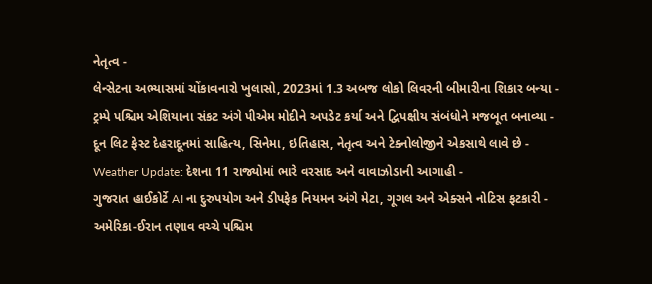નેતૃત્વ -
લેન્સેટના અભ્યાસમાં ચોંકાવનારો ખુલાસો, 2023માં 1.3 અબજ લોકો લિવરની બીમારીના શિકાર બન્યા -
ટ્રમ્પે પશ્ચિમ એશિયાના સંકટ અંગે પીએમ મોદીને અપડેટ કર્યા અને દ્વિપક્ષીય સંબંધોને મજબૂત બનાવ્યા -
દૂન લિટ ફેસ્ટ દેહરાદૂનમાં સાહિત્ય, સિનેમા, ઇતિહાસ, નેતૃત્વ અને ટેક્નોલોજીને એકસાથે લાવે છે -
Weather Update: દેશના 11 રાજ્યોમાં ભારે વરસાદ અને વાવાઝોડાની આગાહી -
ગુજરાત હાઈકોર્ટે AI ના દુરુપયોગ અને ડીપફેક નિયમન અંગે મેટા, ગૂગલ અને એક્સને નોટિસ ફટકારી -
અમેરિકા-ઈરાન તણાવ વચ્ચે પશ્ચિમ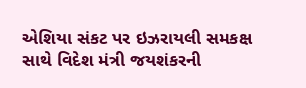એશિયા સંકટ પર ઇઝરાયલી સમકક્ષ સાથે વિદેશ મંત્રી જયશંકરની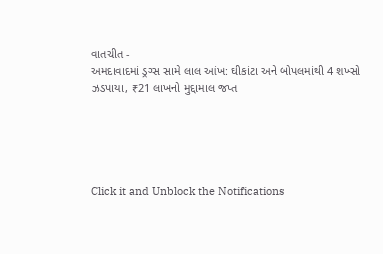વાતચીત -
અમદાવાદમાં ડ્રગ્સ સામે લાલ આંખ: ઘીકાંટા અને બોપલમાંથી 4 શખ્સો ઝડપાયા, ₹21 લાખનો મુદ્દામાલ જપ્ત





Click it and Unblock the Notifications